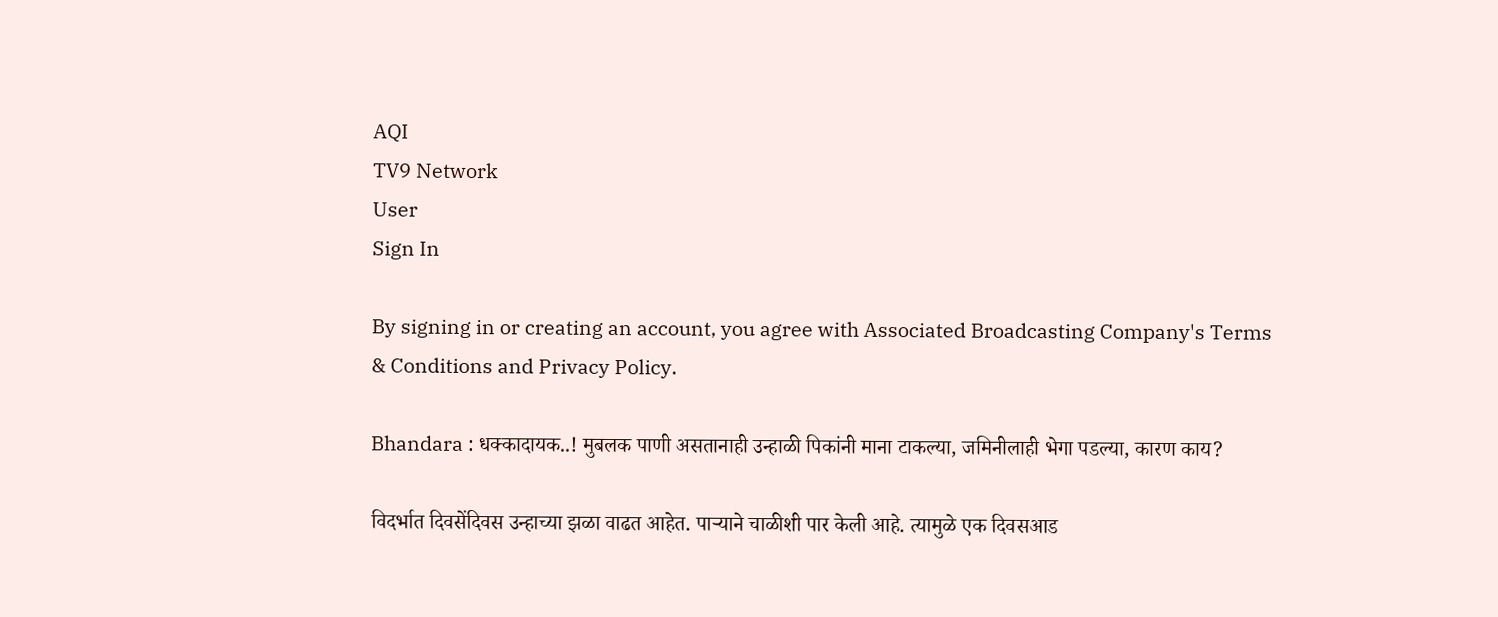AQI
TV9 Network
User
Sign In

By signing in or creating an account, you agree with Associated Broadcasting Company's Terms & Conditions and Privacy Policy.

Bhandara : धक्कादायक..! मुबलक पाणी असतानाही उन्हाळी पिकांनी माना टाकल्या, जमिनीलाही भेगा पडल्या, कारण काय?

विदर्भात दिवसेंदिवस उन्हाच्या झळा वाढत आहेत. पाऱ्याने चाळीशी पार केली आहे. त्यामुळे एक दिवसआड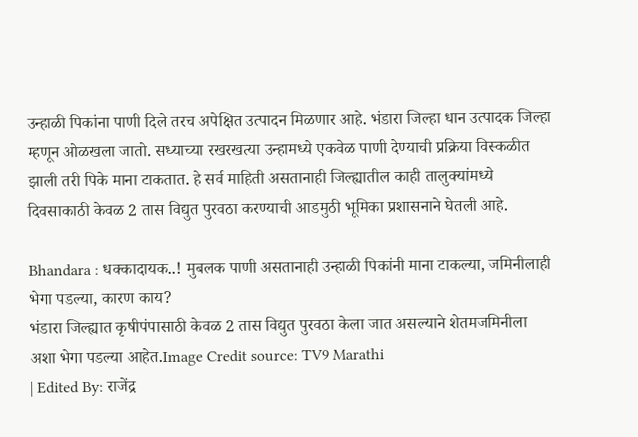उन्हाळी पिकांना पाणी दिले तरच अपेक्षित उत्पादन मिळणार आहे. भंडारा जिल्हा धान उत्पादक जिल्हा म्हणून ओळखला जातो. सध्याच्या रखरखत्या उन्हामध्ये एकवेळ पाणी देण्याची प्रक्रिया विस्कळीत झाली तरी पिके माना टाकतात. हे सर्व माहिती असतानाही जिल्ह्यातील काही तालुक्यांमध्ये दिवसाकाठी केवळ 2 तास विद्युत पुरवठा करण्याची आडमुठी भूमिका प्रशासनाने घेतली आहे.

Bhandara : धक्कादायक..! मुबलक पाणी असतानाही उन्हाळी पिकांनी माना टाकल्या, जमिनीलाही भेगा पडल्या, कारण काय?
भंडारा जिल्ह्यात कृषीपंपासाठी केवळ 2 तास विद्युत पुरवठा केला जात असल्याने शेतमजमिनीला अशा भेगा पडल्या आहेत.Image Credit source: TV9 Marathi
| Edited By: राजेंद्र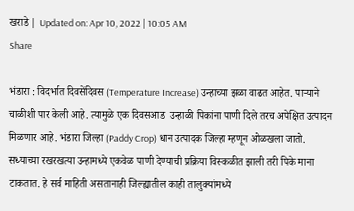खराडे | Updated on: Apr 10, 2022 | 10:05 AM
Share

भंडारा : विदर्भात दिवसेंदिवस (Temperature Increase) उन्हाच्या झळा वाढत आहेत. पाऱ्याने चाळीशी पार केली आहे. त्यामुळे एक दिवसआड  उन्हाळी पिकांना पाणी दिले तरच अपेक्षित उत्पादन मिळणार आहे. भंडारा जिल्हा (Paddy Crop) धान उत्पादक जिल्हा म्हणून ओळखला जातो. सध्याच्या रखरखत्या उन्हामध्ये एकवेळ पाणी देण्याची प्रक्रिया विस्कळीत झाली तरी पिके माना टाकतात. हे सर्व माहिती असतानाही जिल्ह्यातील काही तालुक्यांमध्ये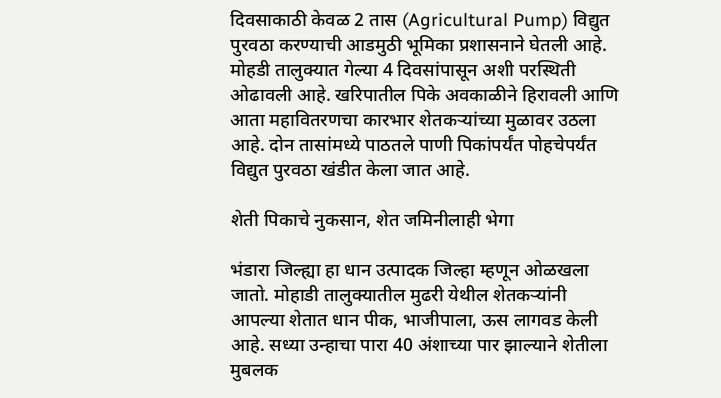दिवसाकाठी केवळ 2 तास (Agricultural Pump) विद्युत पुरवठा करण्याची आडमुठी भूमिका प्रशासनाने घेतली आहे. मोहडी तालुक्यात गेल्या 4 दिवसांपासून अशी परस्थिती ओढावली आहे. खरिपातील पिके अवकाळीने हिरावली आणि आता महावितरणचा कारभार शेतकऱ्यांच्या मुळावर उठला आहे. दोन तासांमध्ये पाठतले पाणी पिकांपर्यंत पोहचेपर्यंत विद्युत पुरवठा खंडीत केला जात आहे.

शेती पिकाचे नुकसान, शेत जमिनीलाही भेगा

भंडारा जिल्ह्या हा धान उत्पादक जिल्हा म्हणून ओळखला जातो. मोहाडी तालुक्यातील मुढरी येथील शेतकऱ्यांनी आपल्या शेतात धान पीक, भाजीपाला, ऊस लागवड केली आहे. सध्या उन्हाचा पारा 40 अंशाच्या पार झाल्याने शेतीला मुबलक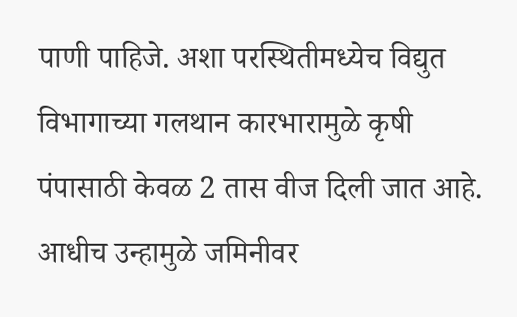पाणी पाहिजे. अशा परस्थितीमध्येच विद्युत विभागाच्या गलथान कारभारामुळे कृषी पंपासाठी केवळ 2 तास वीज दिली जात आहे. आधीच उन्हामुळे जमिनीवर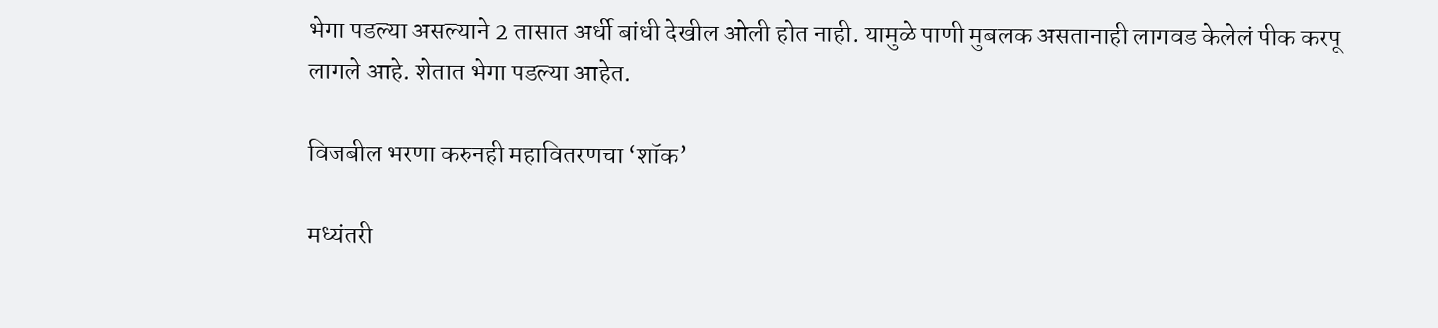भेगा पडल्या असल्याने 2 तासात अर्धी बांधी देखील ओली होत नाही. यामुळे पाणी मुबलक असतानाही लागवड केलेलं पीक करपू लागले आहे. शेतात भेगा पडल्या आहेत.

विजबील भरणा करुनही महावितरणचा ‘शॉक’

मध्यंतरी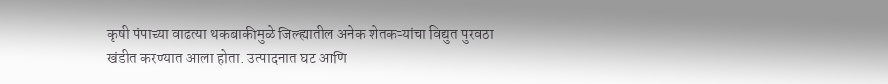कृषी पंपाच्या वाढत्या थकबाकीमुळे जिल्ह्यातील अनेक शेतकऱ्यांचा विद्युत पुरवठा खंडीत करण्यात आला होता. उत्पादनात घट आणि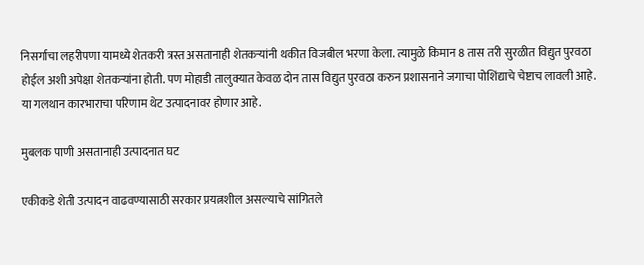निसर्गाचा लहरीपणा यामध्ये शेतकरी त्रस्त असतानाही शेतकऱ्यांनी थकीत विजबील भरणा केला. त्यामुळे किमान 8 तास तरी सुरळीत विद्युत पुरवठा होईल अशी अपेक्षा शेतकऱ्यांना होती. पण मोहाडी तालुक्यात केवळ दोन तास विद्युत पुरवठा करुन प्रशासनाने जगाचा पोशिंद्याचे चेष्टाच लावली आहे. या गलथान कारभाराचा परिणाम थेट उत्पादनावर होणार आहे.

मुबलक पाणी असतानाही उत्पादनात घट

एकीकडे शेती उत्पादन वाढवण्यासाठी सरकार प्रयत्नशील असल्याचे सांगितले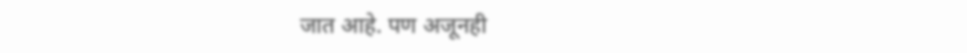जात आहे. पण अजूनही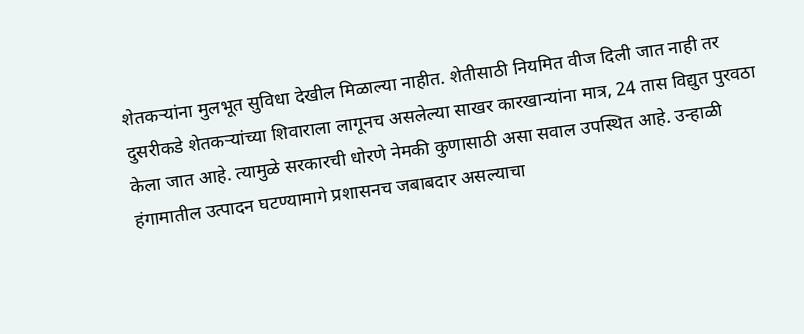शेतकऱ्यांना मुलभूत सुविधा देखील मिळाल्या नाहीत. शेतीसाठी नियमित वीज दिली जात नाही तर दुसरीकडे शेतकऱ्यांच्या शिवाराला लागूनच असलेल्या साखर कारखान्यांना मात्र, 24 तास विद्युत पुरवठा केला जात आहे. त्यामुळे सरकारची धोरणे नेमकी कुणासाठी असा सवाल उपस्थित आहे. उन्हाळी हंगामातील उत्पादन घटण्यामागे प्रशासनच जबाबदार असल्याचा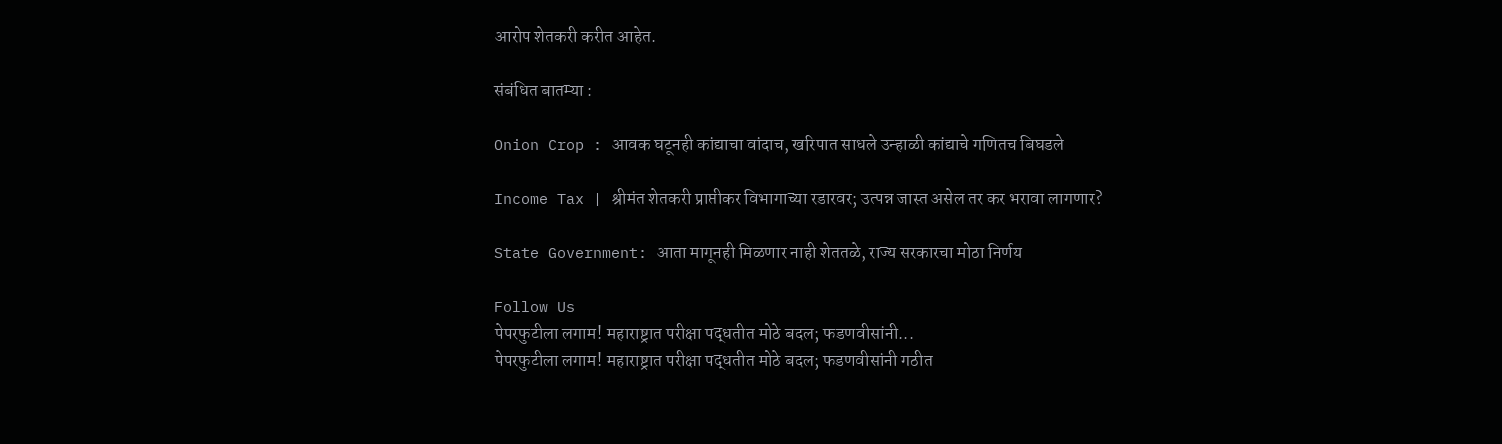आरोप शेतकरी करीत आहेत.

संबंधित बातम्या :

Onion Crop : आवक घटूनही कांद्याचा वांदाच, खरिपात साधले उन्हाळी कांद्याचे गणितच बिघडले

Income Tax | श्रीमंत शेतकरी प्राप्तीकर विभागाच्या रडारवर; उत्पन्न जास्त असेल तर कर भरावा लागणार?

State Government: आता मागूनही मिळणार नाही शेततळे, राज्य सरकारचा मोठा निर्णय

Follow Us
पेपरफुटीला लगाम! महाराष्ट्रात परीक्षा पद्धतीत मोठे बदल; फडणवीसांनी...
पेपरफुटीला लगाम! महाराष्ट्रात परीक्षा पद्धतीत मोठे बदल; फडणवीसांनी गठीत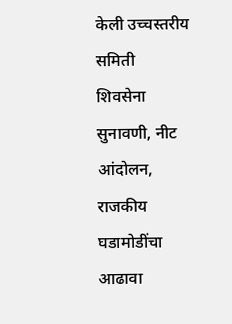केली उच्चस्तरीय समिती
शिवसेना सुनावणी, नीट आंदोलन, राजकीय घडामोडींचा आढावा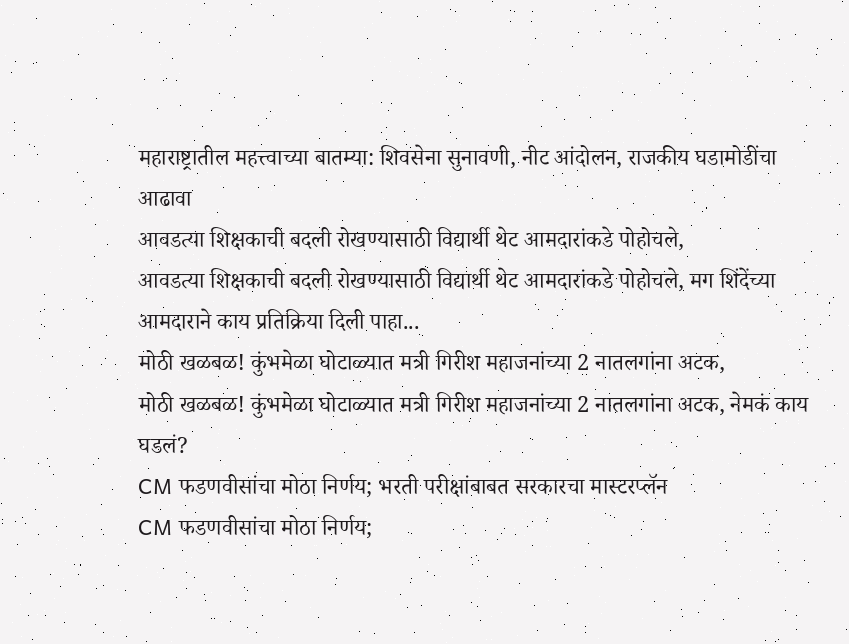महाराष्ट्रातील महत्त्वाच्या बातम्या: शिवसेना सुनावणी, नीट आंदोलन, राजकीय घडामोडींचा आढावा
आवडत्या शिक्षकाची बदली रोखण्यासाठी विद्यार्थी थेट आमदारांकडे पोहोचले,
आवडत्या शिक्षकाची बदली रोखण्यासाठी विद्यार्थी थेट आमदारांकडे पोहोचले, मग शिंदेंच्या आमदाराने काय प्रतिक्रिया दिली पाहा...
मोठी खळबळ! कुंभमेळा घोटाळ्यात मत्री गिरीश महाजनांच्या 2 नातलगांना अटक,
मोठी खळबळ! कुंभमेळा घोटाळ्यात मत्री गिरीश महाजनांच्या 2 नातलगांना अटक, नेमकं काय घडलं?
CM फडणवीसांचा मोठा निर्णय; भरती परीक्षांबाबत सरकारचा मास्टरप्लॅन
CM फडणवीसांचा मोठा निर्णय;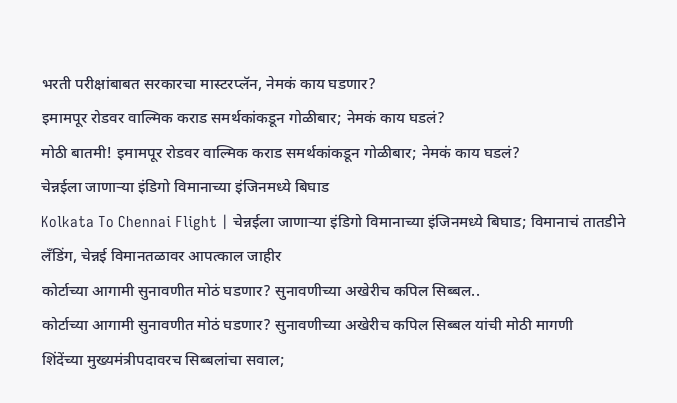भरती परीक्षांबाबत सरकारचा मास्टरप्लॅन, नेमकं काय घडणार?
इमामपूर रोडवर वाल्मिक कराड समर्थकांकडून गोळीबार; नेमकं काय घडलं?
मोठी बातमी! इमामपूर रोडवर वाल्मिक कराड समर्थकांकडून गोळीबार; नेमकं काय घडलं?
चेन्नईला जाणाऱ्या इंडिगो विमानाच्या इंजिनमध्ये बिघाड
Kolkata To Chennai Flight | चेन्नईला जाणाऱ्या इंडिगो विमानाच्या इंजिनमध्ये बिघाड; विमानाचं तातडीने लँडिंग, चेन्नई विमानतळावर आपत्काल जाहीर
कोर्टाच्या आगामी सुनावणीत मोठं घडणार? सुनावणीच्या अखेरीच कपिल सिब्बल..
कोर्टाच्या आगामी सुनावणीत मोठं घडणार? सुनावणीच्या अखेरीच कपिल सिब्बल यांची मोठी मागणी
शिंदेंच्या मुख्यमंत्रीपदावरच सिब्बलांचा सवाल;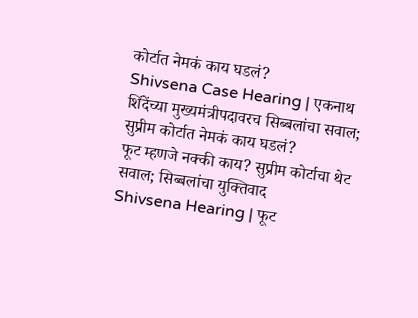कोर्टात नेमकं काय घडलं?
Shivsena Case Hearing | एकनाथ शिंदेंच्या मुख्यमंत्रीपदावरच सिब्बलांचा सवाल; सुप्रीम कोर्टात नेमकं काय घडलं?
फूट म्हणजे नक्की काय? सुप्रीम कोर्टाचा थेट सवाल; सिब्बलांचा युक्तिवाद
Shivsena Hearing | फूट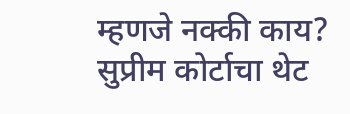म्हणजे नक्की काय? सुप्रीम कोर्टाचा थेट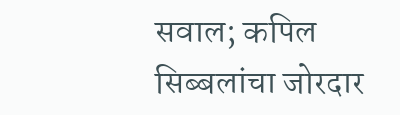सवाल; कपिल सिब्बलांचा जोरदार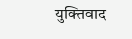युक्तिवाद